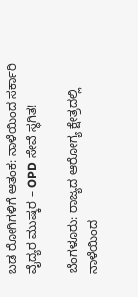ಬಡ ರೋಗಿಗಳಿಗೆ ಆತಂಕ: ನಾಳೆಯಿಂದ ಸರ್ಕಾರಿ ವೈದ್ಯರ ಮುಷ್ಕರ – OPD ಸೇವೆ ಸ್ಥಗಿತ!

ಬೆಂಗಳೂರು: ರಾಜ್ಯದ ಆರೋಗ್ಯ ಕ್ಷೇತ್ರದಲ್ಲಿ ನಾಳೆಯಿಂದ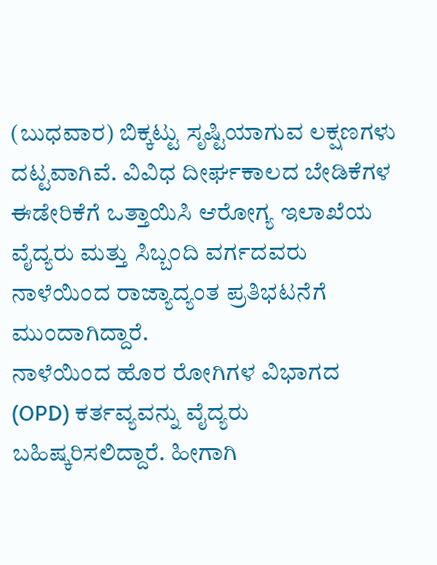(ಬುಧವಾರ) ಬಿಕ್ಕಟ್ಟು ಸೃಷ್ಟಿಯಾಗುವ ಲಕ್ಷಣಗಳು ದಟ್ಟವಾಗಿವೆ. ವಿವಿಧ ದೀರ್ಘಕಾಲದ ಬೇಡಿಕೆಗಳ ಈಡೇರಿಕೆಗೆ ಒತ್ತಾಯಿಸಿ ಆರೋಗ್ಯ ಇಲಾಖೆಯ ವೈದ್ಯರು ಮತ್ತು ಸಿಬ್ಬಂದಿ ವರ್ಗದವರು ನಾಳೆಯಿಂದ ರಾಜ್ಯಾದ್ಯಂತ ಪ್ರತಿಭಟನೆಗೆ ಮುಂದಾಗಿದ್ದಾರೆ.
ನಾಳೆಯಿಂದ ಹೊರ ರೋಗಿಗಳ ವಿಭಾಗದ (OPD) ಕರ್ತವ್ಯವನ್ನು ವೈದ್ಯರು ಬಹಿಷ್ಕರಿಸಲಿದ್ದಾರೆ. ಹೀಗಾಗಿ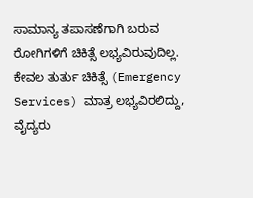ಸಾಮಾನ್ಯ ತಪಾಸಣೆಗಾಗಿ ಬರುವ ರೋಗಿಗಳಿಗೆ ಚಿಕಿತ್ಸೆ ಲಭ್ಯವಿರುವುದಿಲ್ಲ.
ಕೇವಲ ತುರ್ತು ಚಿಕಿತ್ಸೆ (Emergency Services) ಮಾತ್ರ ಲಭ್ಯವಿರಲಿದ್ದು, ವೈದ್ಯರು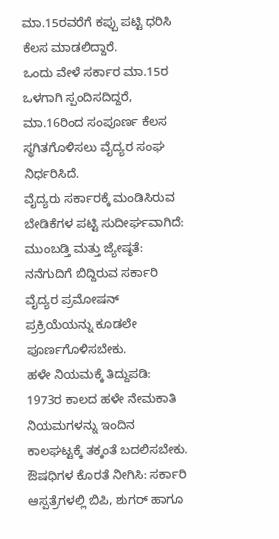ಮಾ.15ರವರೆಗೆ ಕಪ್ಪು ಪಟ್ಟಿ ಧರಿಸಿ ಕೆಲಸ ಮಾಡಲಿದ್ದಾರೆ.
ಒಂದು ವೇಳೆ ಸರ್ಕಾರ ಮಾ.15ರ ಒಳಗಾಗಿ ಸ್ಪಂದಿಸದಿದ್ದರೆ, ಮಾ.16ರಿಂದ ಸಂಪೂರ್ಣ ಕೆಲಸ ಸ್ಥಗಿತಗೊಳಿಸಲು ವೈದ್ಯರ ಸಂಘ ನಿರ್ಧರಿಸಿದೆ.
ವೈದ್ಯರು ಸರ್ಕಾರಕ್ಕೆ ಮಂಡಿಸಿರುವ ಬೇಡಿಕೆಗಳ ಪಟ್ಟಿ ಸುದೀರ್ಘವಾಗಿದೆ:
ಮುಂಬಡ್ತಿ ಮತ್ತು ಜ್ಯೇಷ್ಠತೆ: ನನೆಗುದಿಗೆ ಬಿದ್ದಿರುವ ಸರ್ಕಾರಿ ವೈದ್ಯರ ಪ್ರಮೋಷನ್ ಪ್ರಕ್ರಿಯೆಯನ್ನು ಕೂಡಲೇ ಪೂರ್ಣಗೊಳಿಸಬೇಕು.
ಹಳೇ ನಿಯಮಕ್ಕೆ ತಿದ್ದುಪಡಿ: 1973ರ ಕಾಲದ ಹಳೇ ನೇಮಕಾತಿ ನಿಯಮಗಳನ್ನು ಇಂದಿನ ಕಾಲಘಟ್ಟಕ್ಕೆ ತಕ್ಕಂತೆ ಬದಲಿಸಬೇಕು.
ಔಷಧಿಗಳ ಕೊರತೆ ನೀಗಿಸಿ: ಸರ್ಕಾರಿ ಆಸ್ಪತ್ರೆಗಳಲ್ಲಿ ಬಿಪಿ, ಶುಗರ್ ಹಾಗೂ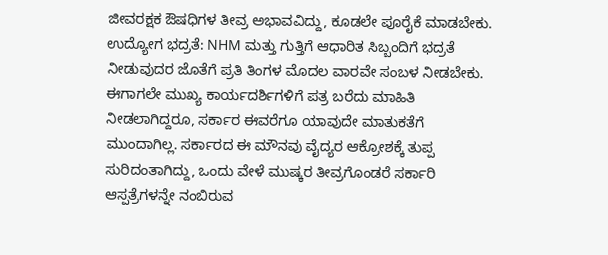ಜೀವರಕ್ಷಕ ಔಷಧಿಗಳ ತೀವ್ರ ಅಭಾವವಿದ್ದು, ಕೂಡಲೇ ಪೂರೈಕೆ ಮಾಡಬೇಕು.
ಉದ್ಯೋಗ ಭದ್ರತೆ: NHM ಮತ್ತು ಗುತ್ತಿಗೆ ಆಧಾರಿತ ಸಿಬ್ಬಂದಿಗೆ ಭದ್ರತೆ ನೀಡುವುದರ ಜೊತೆಗೆ ಪ್ರತಿ ತಿಂಗಳ ಮೊದಲ ವಾರವೇ ಸಂಬಳ ನೀಡಬೇಕು.
ಈಗಾಗಲೇ ಮುಖ್ಯ ಕಾರ್ಯದರ್ಶಿಗಳಿಗೆ ಪತ್ರ ಬರೆದು ಮಾಹಿತಿ ನೀಡಲಾಗಿದ್ದರೂ, ಸರ್ಕಾರ ಈವರೆಗೂ ಯಾವುದೇ ಮಾತುಕತೆಗೆ ಮುಂದಾಗಿಲ್ಲ. ಸರ್ಕಾರದ ಈ ಮೌನವು ವೈದ್ಯರ ಆಕ್ರೋಶಕ್ಕೆ ತುಪ್ಪ ಸುರಿದಂತಾಗಿದ್ದು, ಒಂದು ವೇಳೆ ಮುಷ್ಕರ ತೀವ್ರಗೊಂಡರೆ ಸರ್ಕಾರಿ ಆಸ್ಪತ್ರೆಗಳನ್ನೇ ನಂಬಿರುವ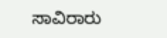ಸಾವಿರಾರು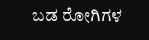ಬಡ ರೋಗಿಗಳ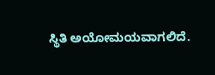ಸ್ಥಿತಿ ಅಯೋಮಯವಾಗಲಿದೆ.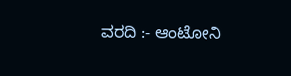ವರದಿ :- ಆಂಟೋನಿ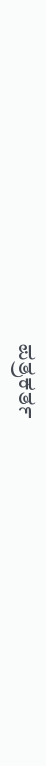ಪತ್ರಕರ್ತ